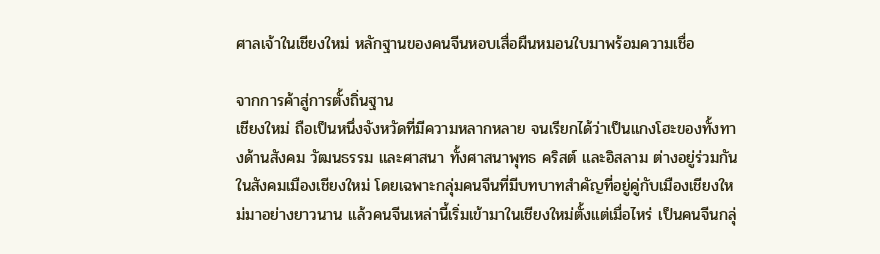ศาลเจ้าในเชียงใหม่ หลักฐานของคนจีนหอบเสื่อผืนหมอนใบมาพร้อมความเชื่อ

จากการค้าสู่การตั้งถิ่นฐาน
เชียงใหม่ ถือเป็นหนึ่งจังหวัดที่มีความหลากหลาย จนเรียกได้ว่าเป็นแกงโฮะของทั้งทางด้านสังคม วัฒนธรรม และศาสนา ทั้งศาสนาพุทธ คริสต์ และอิสลาม ต่างอยู่ร่วมกันในสังคมเมืองเชียงใหม่ โดยเฉพาะกลุ่มคนจีนที่มีบทบาทสำคัญที่อยู่คู่กับเมืองเชียงใหม่มาอย่างยาวนาน แล้วคนจีนเหล่านี้เริ่มเข้ามาในเชียงใหม่ตั้งแต่เมื่อไหร่ เป็นคนจีนกลุ่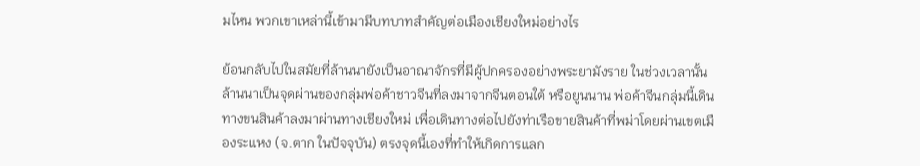มไหน พวกเขาเหล่านี้เข้ามามีบทบาทสำคัญต่อเมืองเชียงใหม่อย่างไร

ย้อนกลับไปในสมัยที่ล้านนายังเป็นอาณาจักรที่มีผู้ปกครองอย่างพระยามังราย ในช่วงเวลานั้นล้านนาเป็นจุดผ่านของกลุ่มพ่อค้าชาวจีนที่ลงมาจากจีนตอนใต้ หรือยูนนาน พ่อค้าจีนกลุ่มนี้เดินทางขนสินค้าลงมาผ่านทางเชียงใหม่ เพื่อเดินทางต่อไปยังท่าเรือขายสินค้าที่พม่าโดยผ่านเขตเมืองระแหง (จ.ตาก ในปัจจุบัน) ตรงจุดนี้เองที่ทำให้เกิดการแลก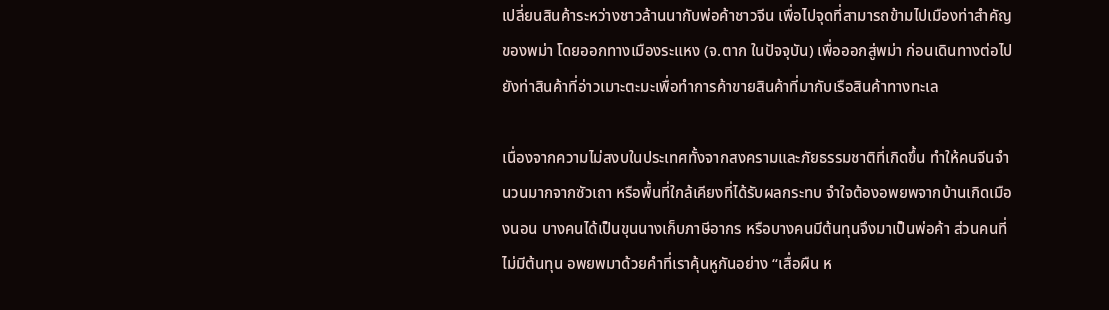เปลี่ยนสินค้าระหว่างชาวล้านนากับพ่อค้าชาวจีน เพื่อไปจุดที่สามารถข้ามไปเมืองท่าสำคัญของพม่า โดยออกทางเมืองระแหง (จ.ตาก ในปัจจุบัน) เพื่อออกสู่พม่า ก่อนเดินทางต่อไปยังท่าสินค้าที่อ่าวเมาะตะมะเพื่อทำการค้าขายสินค้าที่มากับเรือสินค้าทางทะเล

เนื่องจากความไม่สงบในประเทศทั้งจากสงครามและภัยธรรมชาติที่เกิดขึ้น ทำให้คนจีนจำนวนมากจากซัวเถา หรือพื้นที่ใกล้เคียงที่ได้รับผลกระทบ จำใจต้องอพยพจากบ้านเกิดเมืองนอน บางคนได้เป็นขุนนางเก็บภาษีอากร หรือบางคนมีต้นทุนจึงมาเป็นพ่อค้า ส่วนคนที่ไม่มีต้นทุน อพยพมาด้วยคำที่เราคุ้นหูกันอย่าง “เสื่อผืน ห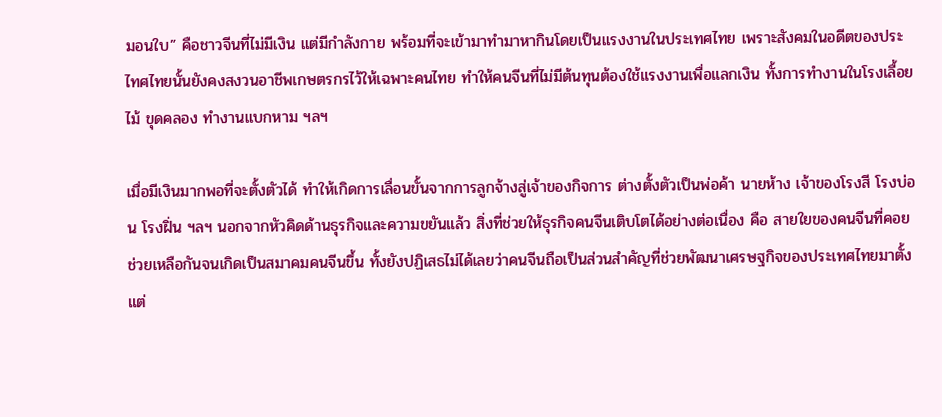มอนใบ” คือชาวจีนที่ไม่มีเงิน แต่มีกำลังกาย พร้อมที่จะเข้ามาทำมาหากินโดยเป็นแรงงานในประเทศไทย เพราะสังคมในอดีตของประไทศไทยนั้นยังคงสงวนอาชีพเกษตรกรไว้ให้เฉพาะคนไทย ทำให้คนจีนที่ไม่มีต้นทุนต้องใช้แรงงานเพื่อแลกเงิน ทั้งการทำงานในโรงเลื้อยไม้ ขุดคลอง ทำงานแบกหาม ฯลฯ

เมื่อมีเงินมากพอที่จะตั้งตัวได้ ทำให้เกิดการเลื่อนขั้นจากการลูกจ้างสู่เจ้าของกิจการ ต่างตั้งตัวเป็นพ่อค้า นายห้าง เจ้าของโรงสี โรงบ่อน โรงฝิ่น ฯลฯ นอกจากหัวคิดด้านธุรกิจและความขยันแล้ว สิ่งที่ช่วยให้ธุรกิจคนจีนเติบโตได้อย่างต่อเนื่อง คือ สายใยของคนจีนที่คอยช่วยเหลือกันจนเกิดเป็นสมาคมคนจีนขึ้น ทั้งยังปฏิเสธไม่ได้เลยว่าคนจีนถือเป็นส่วนสำคัญที่ช่วยพัฒนาเศรษฐกิจของประเทศไทยมาตั้งแต่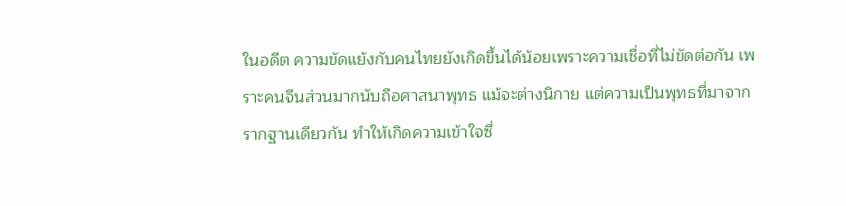ในอดีต ความขัดแย้งกับคนไทยยังเกิดขึ้นได้น้อยเพราะความเชื่อที่ไม่ขัดต่อกัน เพราะคนจีนส่วนมากนับถือศาสนาพุทธ แม้จะต่างนิกาย แต่ความเป็นพุทธที่มาจากรากฐานเดียวกัน ทำให้เกิดความเข้าใจซึ่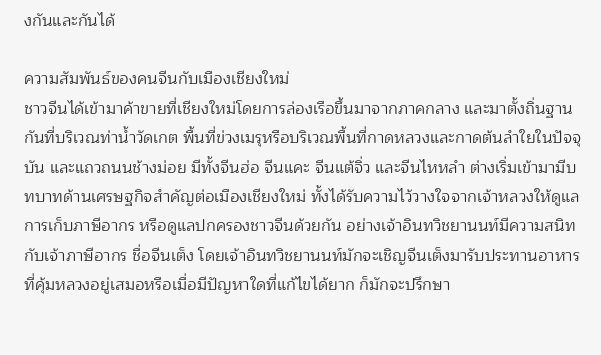งกันและกันได้

ความสัมพันธ์ของคนจีนกับเมืองเชียงใหม่
ชาวจีนได้เข้ามาค้าขายที่เชียงใหม่โดยการล่องเรือขึ้นมาจากภาคกลาง และมาตั้งถิ่นฐานกันที่บริเวณท่าน้ำวัดเกต พื้นที่ข่วงเมรุหรือบริเวณพื้นที่กาดหลวงและกาดต้นลำใยในปัจจุบัน และแถวถนนช้างม่อย มีทั้งจีนฮ่อ จีนแคะ จีนแต้จิ่ว และจีนไหหลำ ต่างเริ่มเข้ามามีบทบาทด้านเศรษฐกิจสำคัญต่อเมืองเชียงใหม่ ทั้งได้รับความไว้วางใจจากเจ้าหลวงให้ดูแลการเก็บภาษีอากร หรือดูแลปกครองชาวจีนด้วยกัน อย่างเจ้าอินทวิชยานนท์มีความสนิทกับเจ้าภาษีอากร ชื่อจีนเต็ง โดยเจ้าอินทวิชยานนท์มักจะเชิญจีนเต็งมารับประทานอาหารที่คุ้มหลวงอยู่เสมอหรือเมื่อมีปัญหาใดที่แก้ไขได้ยาก ก็มักจะปรึกษา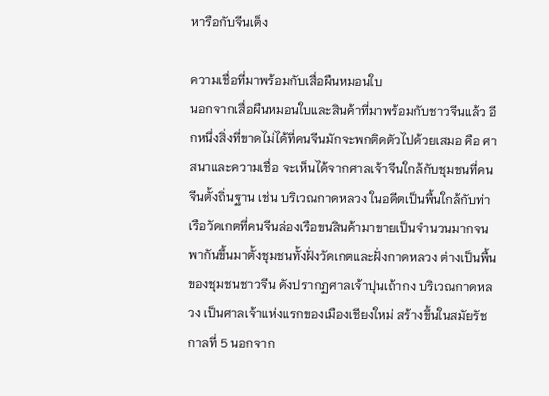หารือกับจีนเต็ง

ความเชื่อที่มาพร้อมกับเสื่อผืนหมอนใบ
นอกจากเสื่อผืนหมอนใบและสินค้าที่มาพร้อมกับชาวจีนแล้ว อีกหนึ่งสิ่งที่ขาดไม่ได้ที่คนจีนมักจะพกติดตัวไปด้วยเสมอ คือ ศาสนาและความเชื่อ จะเห็นได้จากศาลเจ้าจีนใกล้กับชุมชนที่คนจีนตั้งถิ่นฐาน เช่น บริเวณกาดหลวง ในอดีตเป็นพื้นใกล้กับท่าเรือวัดเกตที่คนจีนล่องเรือขนสินค้ามาขายเป็นจำนวนมากจนพากันขึ้นมาตั้งชุมชนทั้งฝั่งวัดเกตและฝั่งกาดหลวง ต่างเป็นพื้นของชุมชนชาวจีน ดังปรากฏศาลเจ้าปุนเถ้ากง บริเวณกาดหลวง เป็นศาลเจ้าแห่งแรกของเมืองเชียงใหม่ สร้างขึ้นในสมัยรัชกาลที่ 5 นอกจาก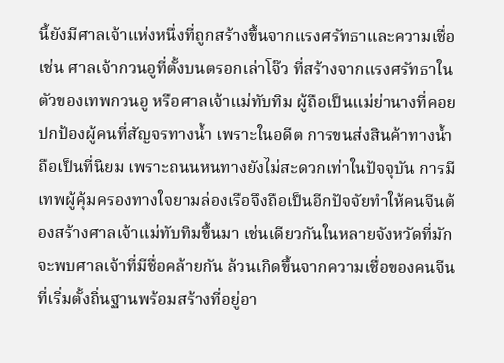นี้ยังมีศาลเจ้าแห่งหนึ่งที่ถูกสร้างขึ้นจากแรงศรัทธาและความเชื่อ เช่น ศาลเจ้ากวนอูที่ตั้งบนตรอกเล่าโจ๊ว ที่สร้างจากแรงศรัทธาในตัวของเทพกวนอู หรือศาลเจ้าแม่ทับทิม ผู้ถือเป็นแม่ย่านางที่คอยปกป้องผู้คนที่สัญจรทางน้ำ เพราะในอดีต การขนส่งสินค้าทางน้ำถือเป็นที่นิยม เพราะถนนหนทางยังไม่สะดวกเท่าในปัจจุบัน การมีเทพผู้คุ้มครองทางใจยามล่องเรือจึงถือเป็นอีกปัจจัยทำให้คนจีนต้องสร้างศาลเจ้าแม่ทับทิมขึ้นมา เช่นเดียวกันในหลายจังหวัดที่มักจะพบศาลเจ้าที่มีชื่อคล้ายกัน ล้วนเกิดขึ้นจากความเชื่อของคนจีนที่เริ่มตั้งถิ่นฐานพร้อมสร้างที่อยู่อา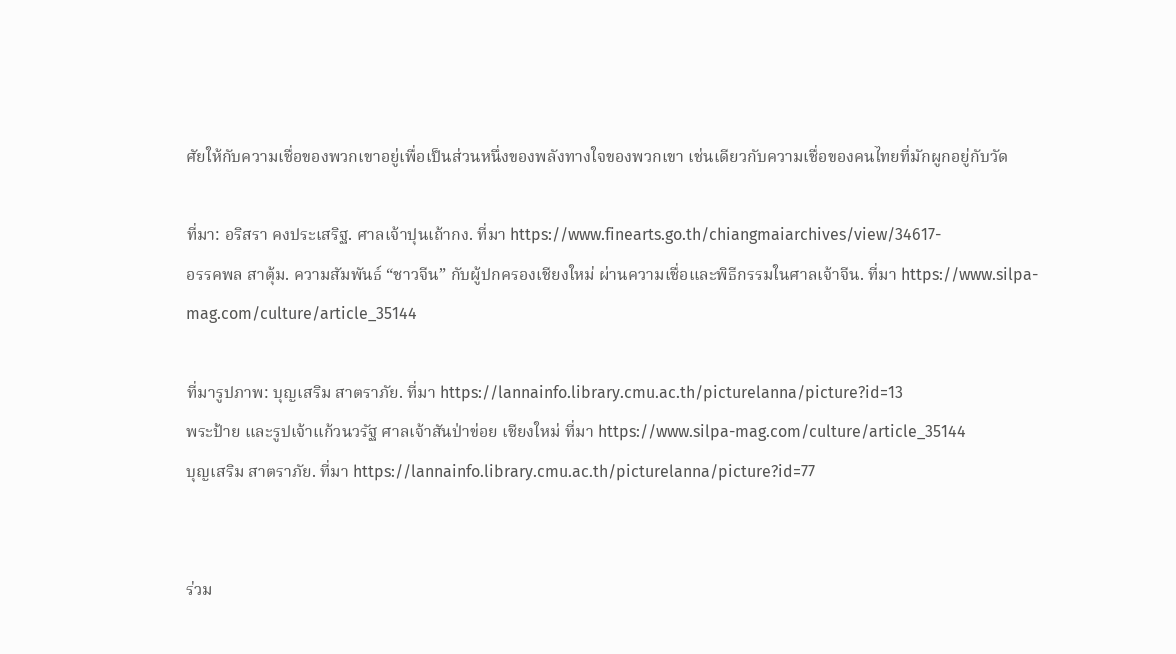ศัยให้กับความเชื่อของพวกเขาอยู่เพื่อเป็นส่วนหนึ่งของพลังทางใจของพวกเขา เช่นเดียวกับความเชื่อของคนไทยที่มักผูกอยู่กับวัด

ที่มา: อริสรา คงประเสริฐ. ศาลเจ้าปุนเถ้ากง. ที่มา https://www.finearts.go.th/chiangmaiarchives/view/34617-
อรรคพล สาตุ้ม. ความสัมพันธ์ “ชาวจีน” กับผู้ปกครองเชียงใหม่ ผ่านความเชื่อและพิธีกรรมในศาลเจ้าจีน. ที่มา https://www.silpa-mag.com/culture/article_35144

ที่มารูปภาพ: บุญเสริม สาตราภัย. ที่มา https://lannainfo.library.cmu.ac.th/picturelanna/picture?id=13
พระป้าย และรูปเจ้าแก้วนวรัฐ ศาลเจ้าสันป่าข่อย เชียงใหม่ ที่มา https://www.silpa-mag.com/culture/article_35144
บุญเสริม สาตราภัย. ที่มา https://lannainfo.library.cmu.ac.th/picturelanna/picture?id=77


ร่วม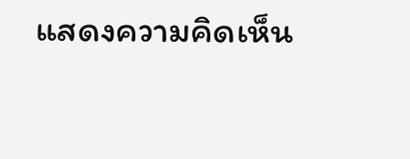แสดงความคิดเห็น